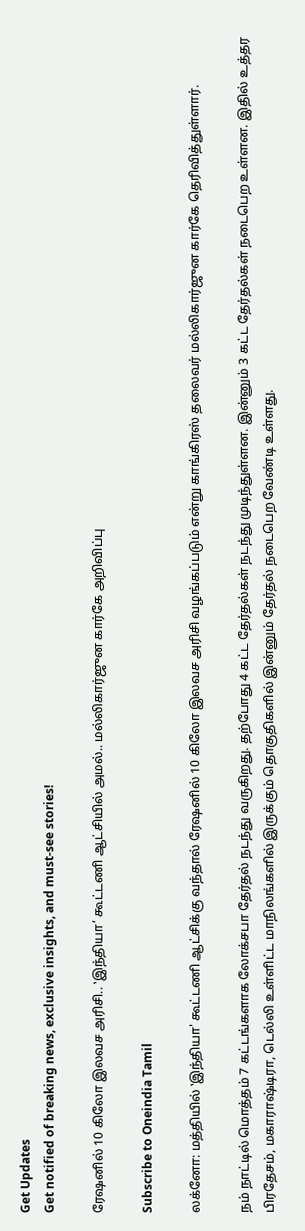Get Updates
Get notified of breaking news, exclusive insights, and must-see stories!

ரேஷனில் 10 கிலோ இலவச அரிசி.. ‛இந்தியா’ கூட்டணி ஆட்சியில் அமல்.. மல்லிகார்ஜுன கார்கே அறிவிப்பு

Subscribe to Oneindia Tamil

லக்னோ: மத்தியில் ‛இந்தியா' கூட்டணி ஆட்சிக்கு வந்தால் ரேஷனில் 10 கிலோ இலவச அரிசி வழங்கப்படும் என்று காங்கிரஸ் தலைவர் மல்லிகார்ஜுன கார்கே தெரிவித்துள்ளார்.

நம் நாட்டில் மொத்தம் 7 கட்டங்களாக லோக்சபா தேர்தல் நடந்து வருகிறது. தற்போது 4 கட்ட தேர்தல்கள் நடந்து முடிந்துள்ளன. இன்னும் 3 கட்ட தேர்தல்கள் நடைபெற உள்ளன. இதில் உத்தர பிரதேசம், மகாராஷ்டிரா, டெல்லி உள்ளிட்ட மாநிலங்களில் இருக்கும் தொகுதிகளில் இன்னும் தேர்தல் நடைபெற வேண்டி உள்ளது.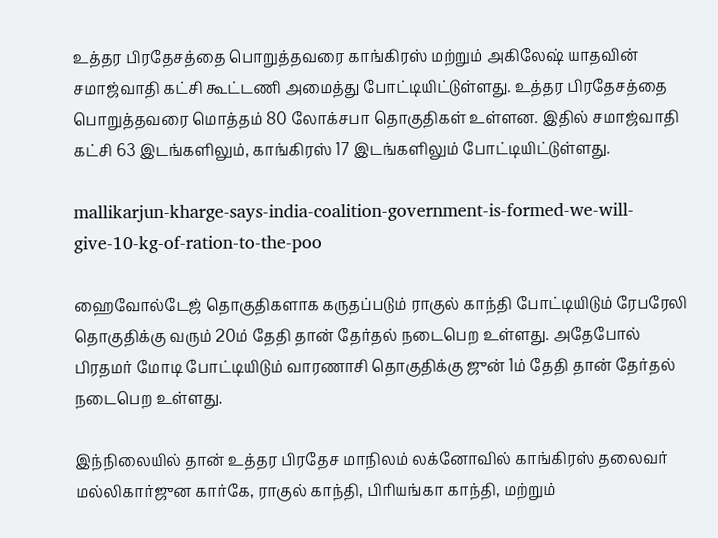உத்தர பிரதேசத்தை பொறுத்தவரை காங்கிரஸ் மற்றும் அகிலேஷ் யாதவின் சமாஜ்வாதி கட்சி கூட்டணி அமைத்து போட்டியிட்டுள்ளது. உத்தர பிரதேசத்தை பொறுத்தவரை மொத்தம் 80 லோக்சபா தொகுதிகள் உள்ளன. இதில் சமாஜ்வாதி கட்சி 63 இடங்களிலும், காங்கிரஸ் 17 இடங்களிலும் போட்டியிட்டுள்ளது.

mallikarjun-kharge-says-india-coalition-government-is-formed-we-will-give-10-kg-of-ration-to-the-poo

ஹைவோல்டேஜ் தொகுதிகளாக கருதப்படும் ராகுல் காந்தி போட்டியிடும் ரேபரேலி தொகுதிக்கு வரும் 20ம் தேதி தான் தேர்தல் நடைபெற உள்ளது. அதேபோல் பிரதமர் மோடி போட்டியிடும் வாரணாசி தொகுதிக்கு ஜுன் 1ம் தேதி தான் தேர்தல் நடைபெற உள்ளது.

இந்நிலையில் தான் உத்தர பிரதேச மாநிலம் லக்னோவில் காங்கிரஸ் தலைவர் மல்லிகார்ஜுன கார்கே, ராகுல் காந்தி, பிரியங்கா காந்தி, மற்றும்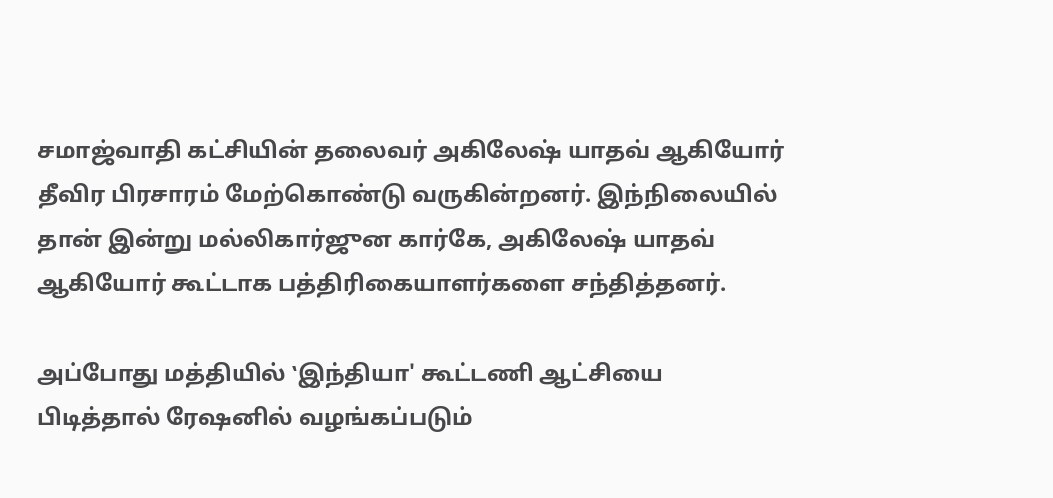சமாஜ்வாதி கட்சியின் தலைவர் அகிலேஷ் யாதவ் ஆகியோர் தீவிர பிரசாரம் மேற்கொண்டு வருகின்றனர். இந்நிலையில் தான் இன்று மல்லிகார்ஜுன கார்கே, அகிலேஷ் யாதவ் ஆகியோர் கூட்டாக பத்திரிகையாளர்களை சந்தித்தனர்.

அப்போது மத்தியில் ‛இந்தியா' கூட்டணி ஆட்சியை பிடித்தால் ரேஷனில் வழங்கப்படும்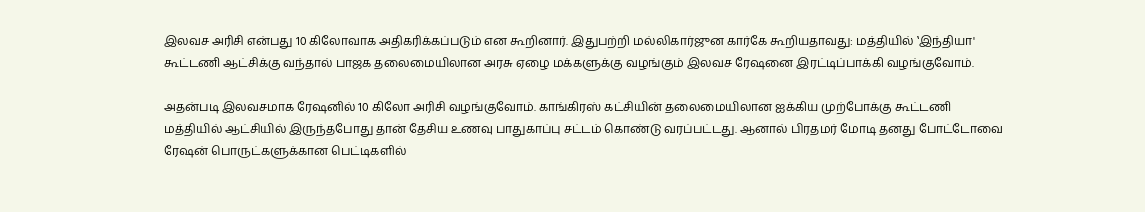இலவச அரிசி என்பது 10 கிலோவாக அதிகரிக்கப்படும் என கூறினார். இதுபற்றி மல்லிகார்ஜுன கார்கே கூறியதாவது: மத்தியில் ‛இந்தியா' கூட்டணி ஆட்சிக்கு வந்தால் பாஜக தலைமையிலான அரசு ஏழை மக்களுக்கு வழங்கும் இலவச ரேஷனை இரட்டிப்பாக்கி வழங்குவோம்.

அதன்படி இலவசமாக ரேஷனில் 10 கிலோ அரிசி வழங்குவோம். காங்கிரஸ் கட்சியின் தலைமையிலான ஐக்கிய முற்போக்கு கூட்டணி மத்தியில் ஆட்சியில் இருந்தபோது தான் தேசிய உணவு பாதுகாப்பு சட்டம் கொண்டு வரப்பட்டது. ஆனால் பிரதமர் மோடி தனது போட்டோவை ரேஷன் பொருட்களுக்கான பெட்டிகளில்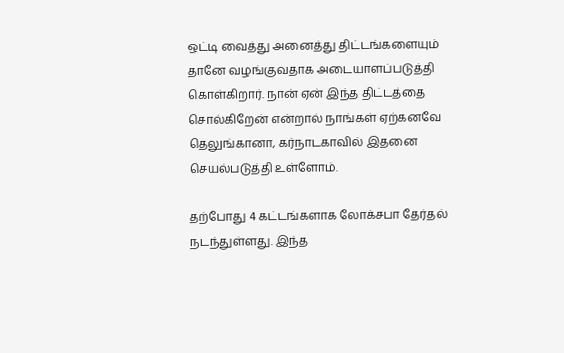ஒட்டி வைத்து அனைத்து திட்டங்களையும் தானே வழங்குவதாக அடையாளப்படுத்தி கொள்கிறார். நான் ஏன் இந்த திட்டத்தை சொல்கிறேன் என்றால் நாங்கள் ஏற்கனவே தெலுங்கானா, கர்நாடகாவில் இதனை செயல்படுத்தி உள்ளோம்.

தற்போது 4 கட்டங்களாக லோக்சபா தேர்தல் நடந்துள்ளது. இந்த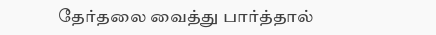தேர்தலை வைத்து பார்த்தால்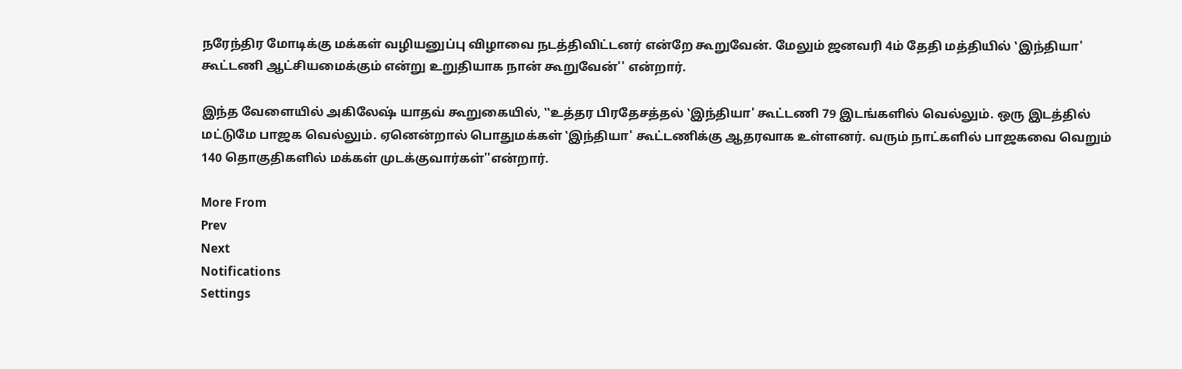நரேந்திர மோடிக்கு மக்கள் வழியனுப்பு விழாவை நடத்திவிட்டனர் என்றே கூறுவேன். மேலும் ஜனவரி 4ம் தேதி மத்தியில் ‛இந்தியா' கூட்டணி ஆட்சியமைக்கும் என்று உறுதியாக நான் கூறுவேன்'' என்றார்.

இந்த வேளையில் அகிலேஷ் யாதவ் கூறுகையில், ‛‛உத்தர பிரதேசத்தல் ‛இந்தியா' கூட்டணி 79 இடங்களில் வெல்லும். ஒரு இடத்தில் மட்டுமே பாஜக வெல்லும். ஏனென்றால் பொதுமக்கள் ‛இந்தியா' கூட்டணிக்கு ஆதரவாக உள்ளனர். வரும் நாட்களில் பாஜகவை வெறும் 140 தொகுதிகளில் மக்கள் முடக்குவார்கள்''என்றார்.

More From
Prev
Next
Notifications
Settings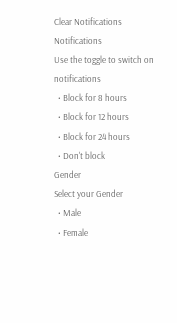Clear Notifications
Notifications
Use the toggle to switch on notifications
  • Block for 8 hours
  • Block for 12 hours
  • Block for 24 hours
  • Don't block
Gender
Select your Gender
  • Male
  • Female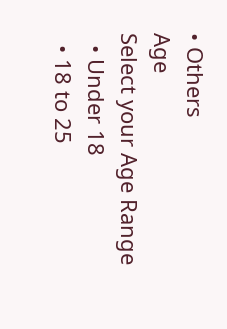• Others
Age
Select your Age Range
  • Under 18
  • 18 to 25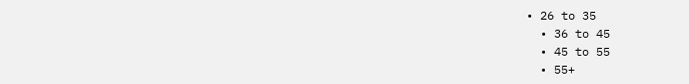• 26 to 35
  • 36 to 45
  • 45 to 55
  • 55+